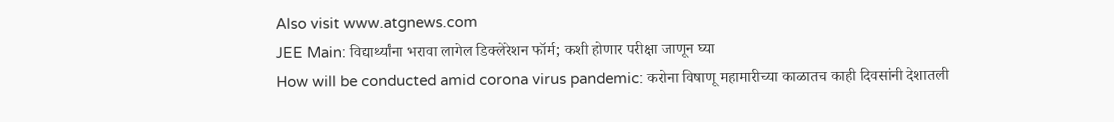Also visit www.atgnews.com
JEE Main: विद्यार्थ्यांना भरावा लागेल डिक्लेरेशन फॉर्म; कशी होणार परीक्षा जाणून घ्या
How will be conducted amid corona virus pandemic: करोना विषाणू महामारीच्या काळातच काही दिवसांनी देशातली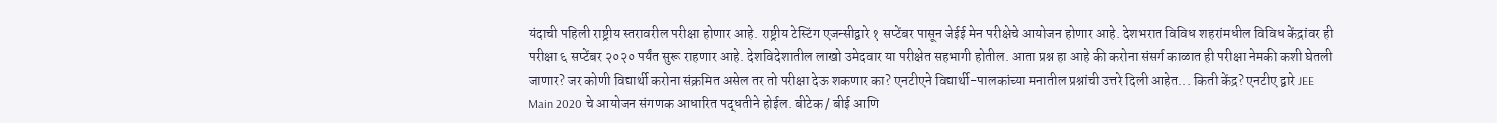यंदाची पहिली राष्ट्रीय स्तरावरील परीक्षा होणार आहे. राष्ट्रीय टेस्टिंग एजन्सीद्वारे १ सप्टेंबर पासून जेईई मेन परीक्षेचे आयोजन होणार आहे. देशभरात विविध शहरांमधील विविध केंद्रांवर ही परीक्षा ६ सप्टेंबर २०२० पर्यंत सुरू राहणार आहे. देशविदेशातील लाखो उमेदवार या परीक्षेत सहभागी होतील. आता प्रश्न हा आहे की करोना संसर्ग काळात ही परीक्षा नेमकी कशी घेतली जाणार? जर कोणी विद्यार्थी करोना संक्रमित असेल तर तो परीक्षा देऊ शकणार का? एनटीएने विद्यार्थी-पालकांच्या मनातील प्रश्नांची उत्तरे दिली आहेत... किती केंद्र? एनटीए द्वारे JEE Main 2020 चे आयोजन संगणक आधारित पद्धतीने होईल. बीटेक / बीई आणि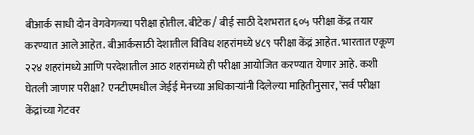बीआर्क साधी दोन वेगवेगळ्या परीक्षा होतील. बीटेक / बीई साठी देशभरात ६०५ परीक्षा केंद्र तयार करण्यात आले आहेत. बीआर्कसाठी देशातील विविध शहरांमध्ये ४८९ परीक्षा केंद्रं आहेत. भारतात एकूण २२४ शहरांमध्ये आणि परदेशातील आठ शहरांमध्ये ही परीक्षा आयोजित करण्यात येणार आहे. कशी घेतली जाणार परीक्षा? एनटीएमधील जेईई मेनच्या अधिकाऱ्यांनी दिलेल्या माहितीनुसार, 'सर्व परीक्षा केंद्रांच्या गेटवर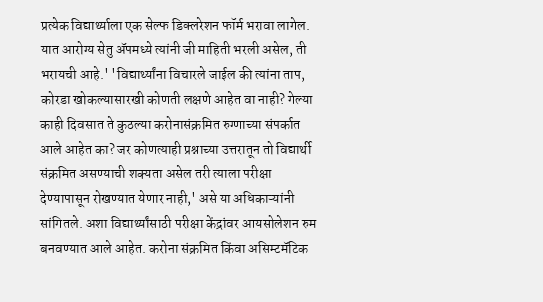प्रत्येक विद्यार्थ्याला एक सेल्फ डिक्लरेशन फॉर्म भरावा लागेल. यात आरोग्य सेतु ॲपमध्ये त्यांनी जी माहिती भरली असेल, ती भरायची आहे.' 'विद्यार्थ्यांना विचारले जाईल की त्यांना ताप, कोरडा खोकल्यासारखी कोणती लक्षणे आहेत वा नाही? गेल्या काही दिवसात ते कुठल्या करोनासंक्रमित रुग्णाच्या संपर्कात आले आहेत का? जर कोणत्याही प्रश्नाच्या उत्तरातून तो विद्यार्थी संक्रमित असण्याची शक्यता असेल तरी त्याला परीक्षा देण्यापासून रोखण्यात येणार नाही,' असे या अधिकाऱ्यांनी सांगितले. अशा विद्यार्थ्यांसाठी परीक्षा केंद्रांवर आयसोलेशन रुम बनवण्यात आले आहेत. करोना संक्रमित किंवा असिम्टमॅटिक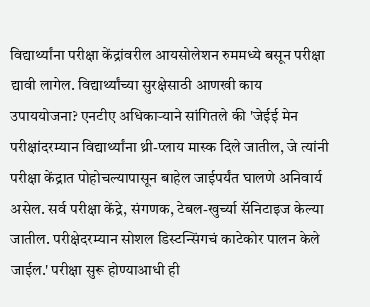विद्यार्थ्यांना परीक्षा केंद्रांवरील आयसोलेशन रुममध्ये बसून परीक्षा द्यावी लागेल. विद्यार्थ्यांच्या सुरक्षेसाठी आणखी काय उपाययोजना? एनटीए अधिकाऱ्याने सांगितले की 'जेईई मेन परीक्षांदरम्यान विद्यार्थ्यांना थ्री-प्लाय मास्क दिले जातील, जे त्यांनी परीक्षा केंद्रात पोहोचल्यापासून बाहेल जाईपर्यंत घालणे अनिवार्य असेल. सर्व परीक्षा केंद्रे, संगणक, टेबल-खुर्च्या सॅनिटाइज केल्या जातील. परीक्षेदरम्यान सोशल डिस्टन्सिंगचं काटेकोर पालन केले जाईल.' परीक्षा सुरू होण्याआधी ही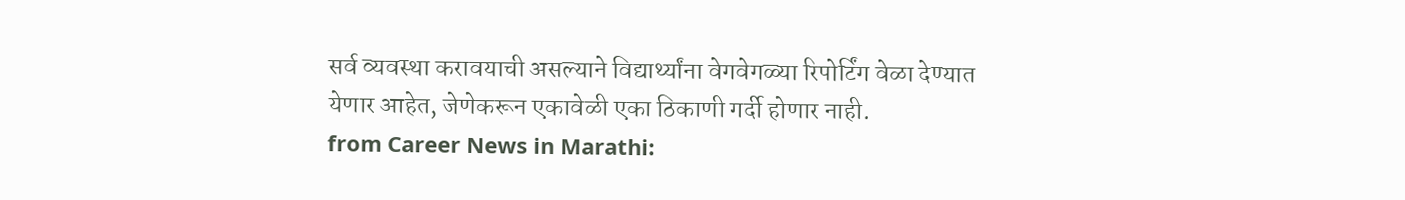सर्व व्यवस्था करावयाची असल्याने विद्यार्थ्यांना वेगवेगळ्या रिपोर्टिंग वेळा देण्यात येणार आहेत, जेणेकरून एकावेळी एका ठिकाणी गर्दी होणार नाही.
from Career News in Marathi: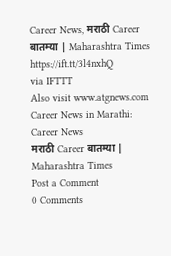Career News, मराठी Career बातम्या | Maharashtra Times https://ift.tt/3l4nxhQ
via IFTTT
Also visit www.atgnews.com
Career News in Marathi: Career News
मराठी Career बातम्या | Maharashtra Times
Post a Comment
0 Comments